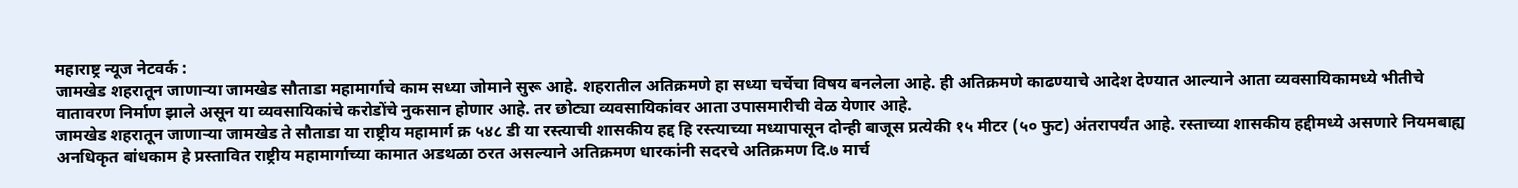महाराष्ट्र न्यूज नेटवर्क :
जामखेड शहरातून जाणाऱ्या जामखेड सौताडा महामार्गाचे काम सध्या जोमाने सुरू आहे. शहरातील अतिक्रमणे हा सध्या चर्चेचा विषय बनलेला आहे. ही अतिक्रमणे काढण्याचे आदेश देण्यात आल्याने आता व्यवसायिकामध्ये भीतीचे वातावरण निर्माण झाले असून या व्यवसायिकांचे करोडोंचे नुकसान होणार आहे. तर छोट्या व्यवसायिकांवर आता उपासमारीची वेळ येणार आहे.
जामखेड शहरातून जाणाऱ्या जामखेड ते सौताडा या राष्ट्रीय महामार्ग क्र ५४८ डी या रस्त्याची शासकीय हद्द हि रस्त्याच्या मध्यापासून दोन्ही बाजूस प्रत्येकी १५ मीटर (५० फुट) अंतरापर्यंत आहे. रस्ताच्या शासकीय हद्दीमध्ये असणारे नियमबाह्य अनधिकृत बांधकाम हे प्रस्तावित राष्ट्रीय महामार्गाच्या कामात अडथळा ठरत असल्याने अतिक्रमण धारकांनी सदरचे अतिक्रमण दि.७ मार्च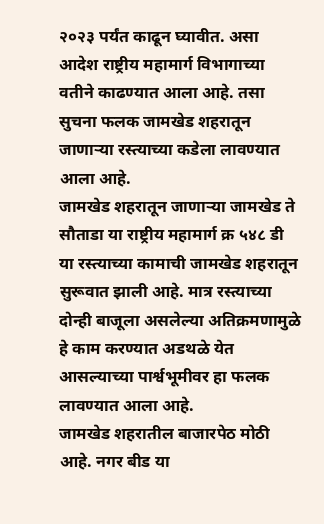२०२३ पर्यंत काढून घ्यावीत. असा आदेश राष्ट्रीय महामार्ग विभागाच्या वतीने काढण्यात आला आहे. तसा सुचना फलक जामखेड शहरातून जाणाऱ्या रस्त्याच्या कडेला लावण्यात आला आहे.
जामखेड शहरातून जाणाऱ्या जामखेड ते सौताडा या राष्ट्रीय महामार्ग क्र ५४८ डी या रस्त्याच्या कामाची जामखेड शहरातून सुरूवात झाली आहे. मात्र रस्त्याच्या दोन्ही बाजूला असलेल्या अतिक्रमणामुळे हे काम करण्यात अडथळे येत आसल्याच्या पार्श्वभूमीवर हा फलक लावण्यात आला आहे.
जामखेड शहरातील बाजारपेठ मोठी आहे. नगर बीड या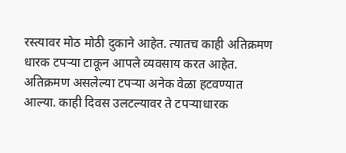रस्त्यावर मोठ मोठी दुकाने आहेत. त्यातच काही अतिक्रमण धारक टपऱ्या टाकून आपले व्यवसाय करत आहेत. अतिक्रमण असलेल्या टपऱ्या अनेक वेळा हटवण्यात आल्या. काही दिवस उलटल्यावर ते टपऱ्याधारक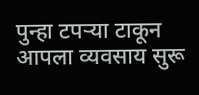पुन्हा टपऱ्या टाकून आपला व्यवसाय सुरू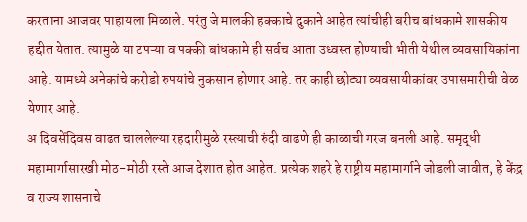करताना आजवर पाहायला मिळाले. परंतु जे मालकी हक्काचे दुकाने आहेत त्यांचीही बरीच बांधकामे शासकीय हद्दीत येतात. त्यामुळे या टपऱ्या व पक्की बांधकामे ही सर्वच आता उध्वस्त होण्याची भीती येथील व्यवसायिकांना आहे. यामध्ये अनेकांचे करोडो रुपयांचे नुकसान होणार आहे. तर काही छोट्या व्यवसायीकांवर उपासमारीची वेळ येणार आहे.
अ दिवसेंदिवस वाढत चाललेल्या रहदारीमुळे रस्त्याची रुंदी वाढणे ही काळाची गरज बनली आहे. समृद्धी महामार्गासारखी मोठ-मोठी रस्ते आज देशात होत आहेत. प्रत्येक शहरे हे राष्ट्रीय महामार्गाने जोडली जावीत, हे केंद्र व राज्य शासनाचे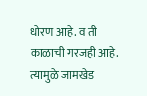धोरण आहे. व ती काळाची गरजही आहे. त्यामुळे जामखेड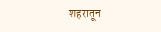शहरातून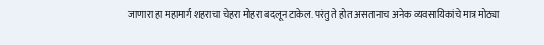जाणारा हा महामार्ग शहराचा चेहरा मोहरा बदलून टाकेल. परंतु ते होत असतानाच अनेक व्यवसायिकांचे मात्र मोठ्या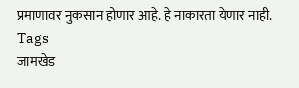प्रमाणावर नुकसान होणार आहे. हे नाकारता येणार नाही.
Tags
जामखेड